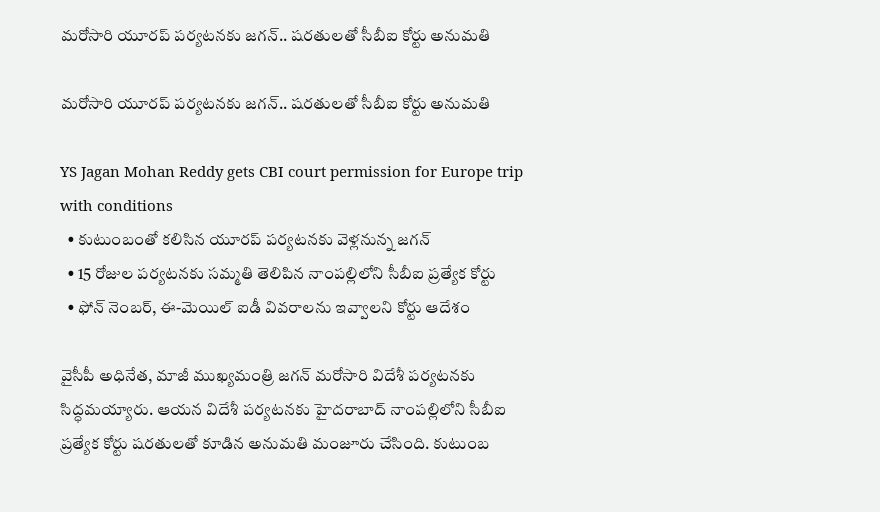మరోసారి యూరప్ పర్యటనకు జగన్.. షరతులతో సీబీఐ కోర్టు అనుమతి

మరోసారి యూరప్ పర్యటనకు జగన్.. షరతులతో సీబీఐ కోర్టు అనుమతి

YS Jagan Mohan Reddy gets CBI court permission for Europe trip with conditions
  • కుటుంబంతో కలిసిన యూరప్ పర్యటనకు వెళ్లనున్న జగన్
  • 15 రోజుల పర్యటనకు సమ్మతి తెలిపిన నాంపల్లిలోని సీబీఐ ప్రత్యేక కోర్టు
  • ఫోన్ నెంబర్, ఈ-మెయిల్ ఐడీ వివరాలను ఇవ్వాలని కోర్టు ఆదేశం

వైసీపీ అధినేత, మాజీ ముఖ్యమంత్రి జగన్ మరోసారి విదేశీ పర్యటనకు సిద్ధమయ్యారు. ఆయన విదేశీ పర్యటనకు హైదరాబాద్ నాంపల్లిలోని సీబీఐ ప్రత్యేక కోర్టు షరతులతో కూడిన అనుమతి మంజూరు చేసింది. కుటుంబ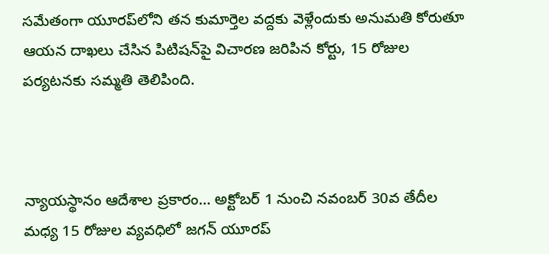సమేతంగా యూరప్‌లోని తన కుమార్తెల వద్దకు వెళ్లేందుకు అనుమతి కోరుతూ ఆయన దాఖలు చేసిన పిటిషన్‌పై విచారణ జరిపిన కోర్టు, 15 రోజుల పర్యటనకు సమ్మతి తెలిపింది.



న్యాయస్థానం ఆదేశాల ప్రకారం... అక్టోబర్ 1 నుంచి నవంబర్ 30వ తేదీల మధ్య 15 రోజుల వ్యవధిలో జగన్ యూరప్‌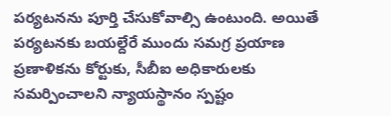పర్యటనను పూర్తి చేసుకోవాల్సి ఉంటుంది. అయితే పర్యటనకు బయల్దేరే ముందు సమగ్ర ప్రయాణ ప్రణాళికను కోర్టుకు, సీబీఐ అధికారులకు సమర్పించాలని న్యాయస్థానం స్పష్టం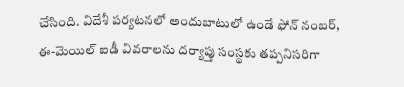చేసింది. విదేశీ పర్యటనలో అందుబాటులో ఉండే ఫోన్ నంబర్, ఈ-మెయిల్ ఐడీ వివరాలను దర్యాప్తు సంస్థకు తప్పనిసరిగా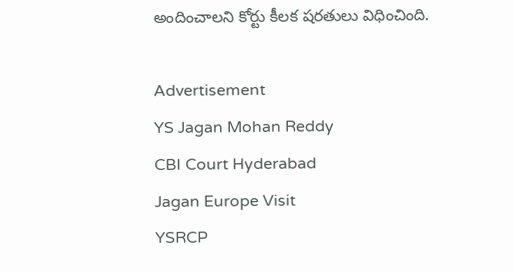అందించాలని కోర్టు కీలక షరతులు విధించింది.

Advertisement
YS Jagan Mohan Reddy
CBI Court Hyderabad
Jagan Europe Visit
YSRCP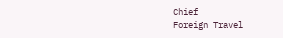Chief
Foreign Travel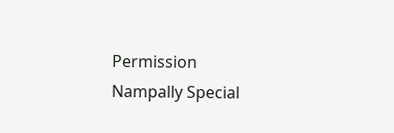Permission
Nampally Special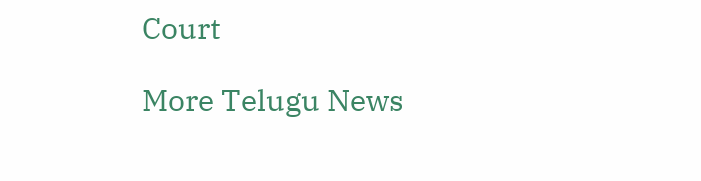Court

More Telugu News